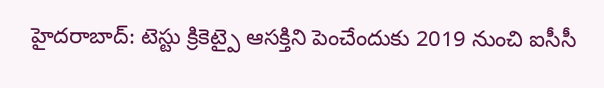హైదరాబాద్: టెస్టు క్రికెట్పై ఆసక్తిని పెంచేందుకు 2019 నుంచి ఐసీసీ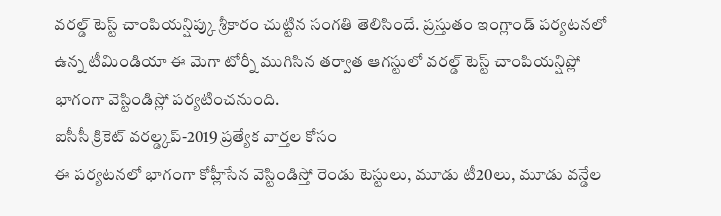వరల్డ్ టెస్ట్ చాంపియన్షిప్కు శ్రీకారం చుట్టిన సంగతి తెలిసిందే. ప్రస్తుతం ఇంగ్లాండ్ పర్యటనలో ఉన్న టీమిండియా ఈ మెగా టోర్నీ ముగిసిన తర్వాత ఆగస్టులో వరల్డ్ టెస్ట్ చాంపియన్షిప్లో భాగంగా వెస్టిండిస్లో పర్యటించనుంది.
ఐసీసీ క్రికెట్ వరల్డ్కప్-2019 ప్రత్యేక వార్తల కోసం
ఈ పర్యటనలో భాగంగా కోహ్లీసేన వెస్టిండిస్తో రెండు టెస్టులు, మూడు టీ20లు, మూడు వన్డేల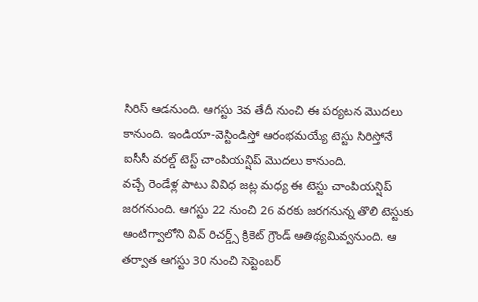సిరిస్ ఆడనుంది. ఆగస్టు 3వ తేదీ నుంచి ఈ పర్యటన మొదలు కానుంది. ఇండియా-వెస్టిండిస్తో ఆరంభమయ్యే టెస్టు సిరిస్తోనే ఐసీసీ వరల్డ్ టెస్ట్ చాంపియన్షిప్ మొదలు కానుంది.
వచ్చే రెండేళ్ల పాటు వివిధ జట్ల మధ్య ఈ టెస్టు చాంపియన్షిప్ జరగనుంది. ఆగస్టు 22 నుంచి 26 వరకు జరగనున్న తొలి టెస్టుకు ఆంటిగ్వాలోని వివ్ రిచర్డ్స్ క్రికెట్ గ్రౌండ్ ఆతిథ్యమివ్వనుంది. ఆ తర్వాత ఆగస్టు 30 నుంచి సెప్టెంబర్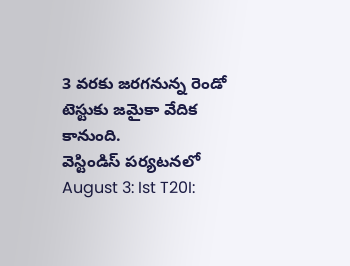3 వరకు జరగనున్న రెండో టెస్టుకు జమైకా వేదిక కానుంది.
వెస్టిండిస్ పర్యటనలో
August 3: Ist T20I: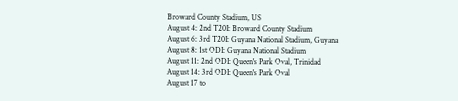Broward County Stadium, US
August 4: 2nd T20I: Broward County Stadium
August 6: 3rd T20I: Guyana National Stadium, Guyana
August 8: 1st ODI: Guyana National Stadium
August 11: 2nd ODI: Queen's Park Oval, Trinidad
August 14: 3rd ODI: Queen's Park Oval
August 17 to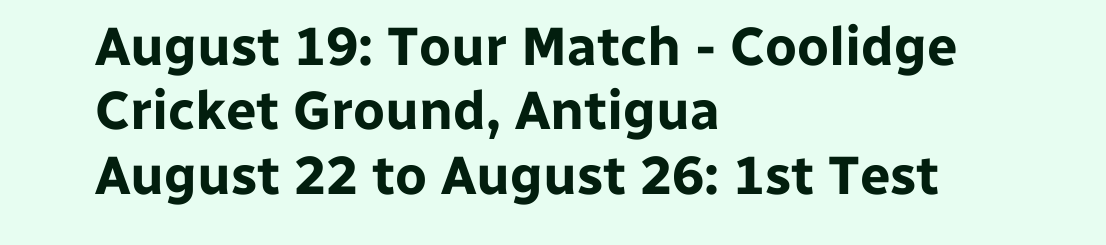August 19: Tour Match - Coolidge Cricket Ground, Antigua
August 22 to August 26: 1st Test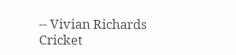-- Vivian Richards Cricket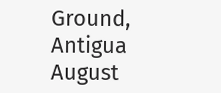Ground, Antigua
August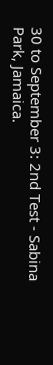30 to September 3: 2nd Test - Sabina Park, Jamaica.